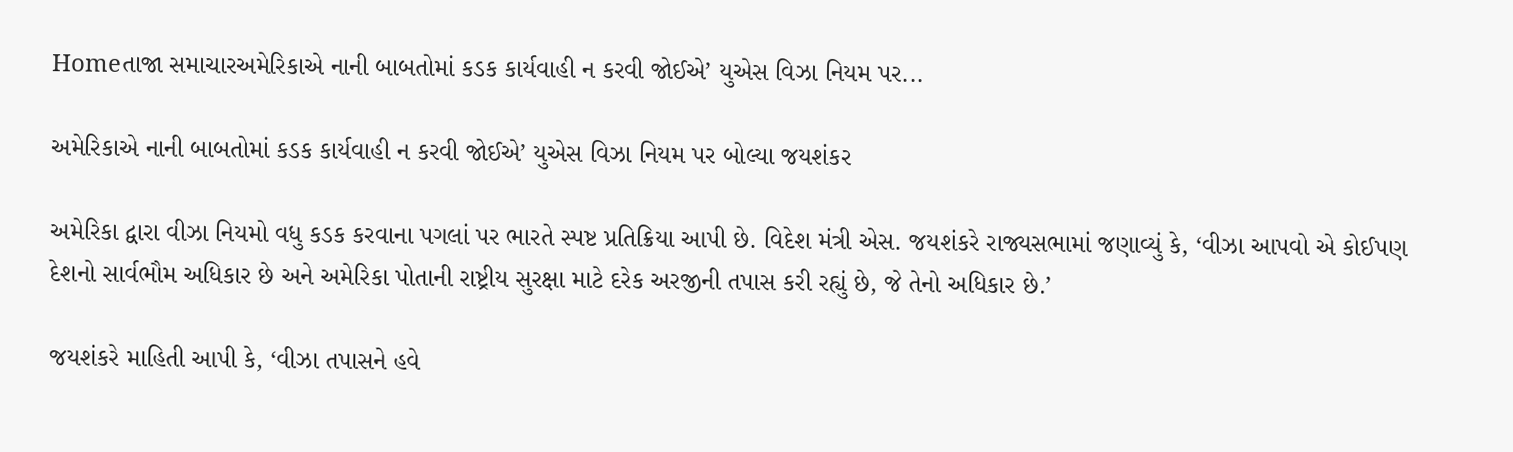Homeતાજા સમાચારઅમેરિકાએ નાની બાબતોમાં કડક કાર્યવાહી ન કરવી જોઈએ’ યુએસ વિઝા નિયમ પર...

અમેરિકાએ નાની બાબતોમાં કડક કાર્યવાહી ન કરવી જોઈએ’ યુએસ વિઝા નિયમ પર બોલ્યા જયશંકર

અમેરિકા દ્વારા વીઝા નિયમો વધુ કડક કરવાના પગલાં પર ભારતે સ્પષ્ટ પ્રતિક્રિયા આપી છે. વિદેશ મંત્રી એસ. જયશંકરે રાજ્યસભામાં જણાવ્યું કે, ‘વીઝા આપવો એ કોઈપણ દેશનો સાર્વભૌમ અધિકાર છે અને અમેરિકા પોતાની રાષ્ટ્રીય સુરક્ષા માટે દરેક અરજીની તપાસ કરી રહ્યું છે, જે તેનો અધિકાર છે.’

જયશંકરે માહિતી આપી કે, ‘વીઝા તપાસને હવે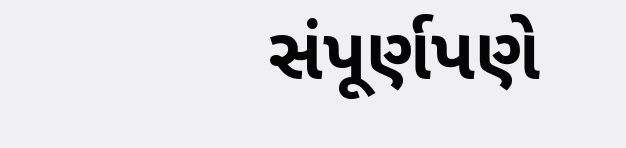સંપૂર્ણપણે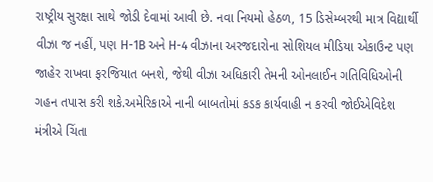રાષ્ટ્રીય સુરક્ષા સાથે જોડી દેવામાં આવી છે. નવા નિયમો હેઠળ, 15 ડિસેમ્બરથી માત્ર વિદ્યાર્થી વીઝા જ નહીં, પણ H-1B અને H-4 વીઝાના અરજદારોના સોશિયલ મીડિયા એકાઉન્ટ પણ જાહેર રાખવા ફરજિયાત બનશે, જેથી વીઝા અધિકારી તેમની ઓનલાઈન ગતિવિધિઓની ગહન તપાસ કરી શકે.અમેરિકાએ નાની બાબતોમાં કડક કાર્યવાહી ન કરવી જોઈએવિદેશ મંત્રીએ ચિંતા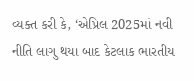વ્યક્ત કરી કે, ‘એપ્રિલ 2025માં નવી નીતિ લાગુ થયા બાદ કેટલાક ભારતીય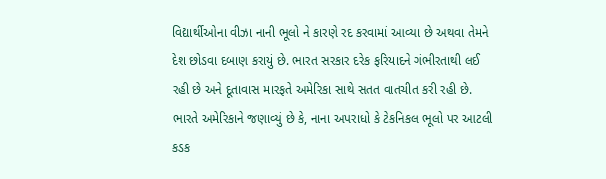વિદ્યાર્થીઓના વીઝા નાની ભૂલો ને કારણે રદ કરવામાં આવ્યા છે અથવા તેમને દેશ છોડવા દબાણ કરાયું છે. ભારત સરકાર દરેક ફરિયાદને ગંભીરતાથી લઈ રહી છે અને દૂતાવાસ મારફતે અમેરિકા સાથે સતત વાતચીત કરી રહી છે. ભારતે અમેરિકાને જણાવ્યું છે કે, નાના અપરાધો કે ટેકનિકલ ભૂલો પર આટલી કડક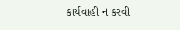કાર્યવાહી ન કરવી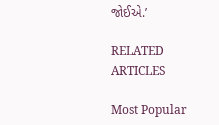જોઈએ.’

RELATED ARTICLES

Most Popular